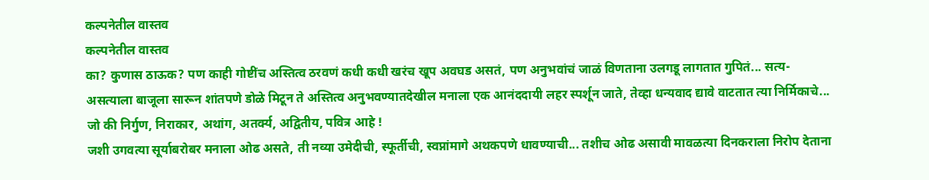कल्पनेतील वास्तव
कल्पनेतील वास्तव
का? कुणास ठाऊक? पण काही गोष्टींच अस्तित्व ठरवणं कधी कधी खरंच खूप अवघड असतं, पण अनुभवांचं जाळं विणताना उलगडू लागतात गुपितं... सत्य-असत्याला बाजूला सारून शांतपणे डोळे मिटून ते अस्तित्व अनुभवण्यातदेखील मनाला एक आनंददायी लहर स्पर्शून जाते, तेव्हा धन्यवाद द्यावे वाटतात त्या निर्मिकाचे... जो की निर्गुण, निराकार, अथांग, अतर्क्य, अद्वितीय, पवित्र आहे !
जशी उगवत्या सूर्याबरोबर मनाला ओढ असते, ती नव्या उमेदीची, स्फूर्तीची, स्वप्नांमागे अथकपणे धावण्याची... तशीच ओढ असावी मावळत्या दिनकराला निरोप देताना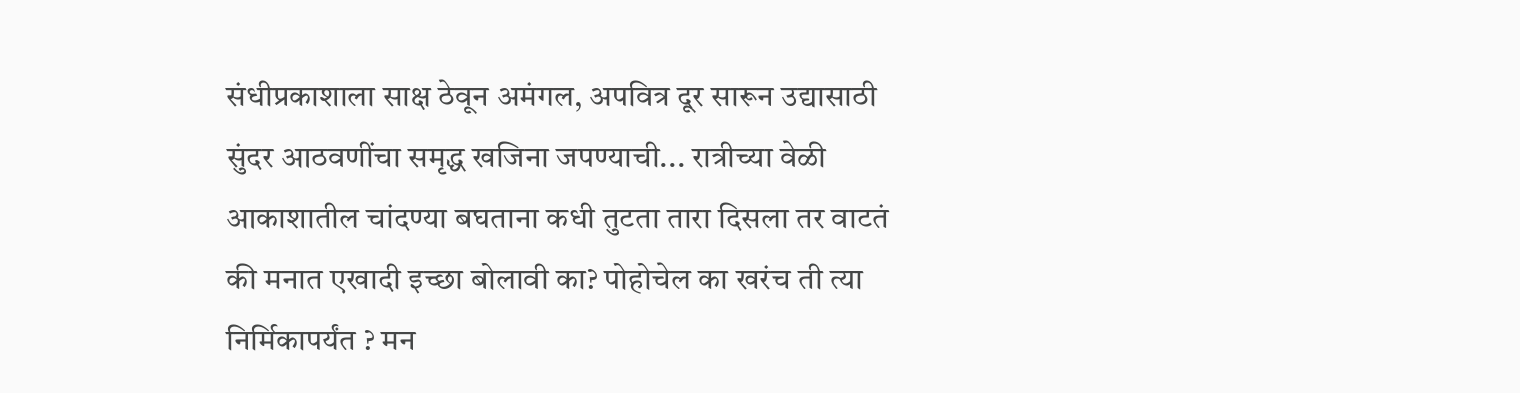संधीप्रकाशाला साक्ष ठेवून अमंगल, अपवित्र दूर सारून उद्यासाठी सुंदर आठवणींचा समृद्ध खजिना जपण्याची... रात्रीच्या वेळी आकाशातील चांदण्या बघताना कधी तुटता तारा दिसला तर वाटतं की मनात एखादी इच्छा बोलावी का? पोहोचेल का खरंच ती त्या निर्मिकापर्यंत ? मन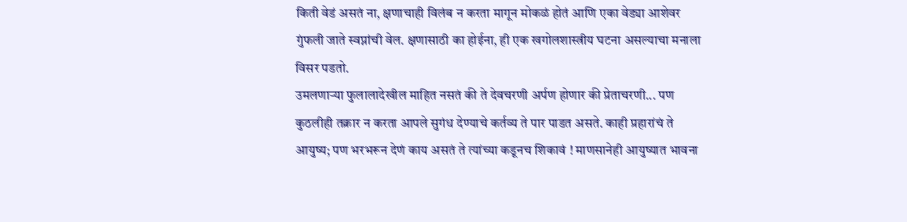किती वेडं असतं ना, क्षणाचाही विलंब न करता मागून मोकळं होतं आणि एका वेड्या आशेवर गुंफली जाते स्वप्नांची वेल. क्षणासाठी का होईना, ही एक खगोलशास्त्रीय घटना असल्याचा मनाला विसर पडतो.
उमलणाऱ्या फुलालादेखील माहित नसतं की ते देवचरणी अर्पण होणार की प्रेताचरणी... पण कुठलीही तक्रार न करता आपले सुगंध देण्याचे कर्तव्य ते पार पाडत असते. काही प्रहारांचं ते आयुष्य; पण भरभरून देणं काय असतं ते त्यांच्या कडूनच शिकावं ! माणसानेही आयुष्यात भावना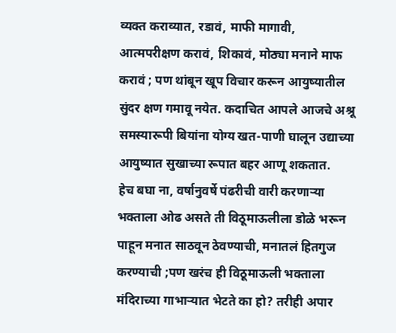व्यक्त कराव्यात, रडावं, माफी मागावी, आत्मपरीक्षण करावं, शिकावं, मोठ्या मनाने माफ करावं ; पण थांबून खूप विचार करून आयुष्यातील सुंदर क्षण गमावू नयेत. कदाचित आपले आजचे अश्रू समस्यारूपी बियांना योग्य खत-पाणी घालून उद्याच्या आयुष्यात सुखाच्या रूपात बहर आणू शकतात.
हेच बघा ना, वर्षानुवर्षे पंढरीची वारी करणाऱ्या भक्ताला ओढ असते ती विठूमाऊलीला डोळे भरून पाहून मनात साठवून ठेवण्याची, मनातलं हितगुज करण्याची ;पण खरंच ही विठूमाऊली भक्ताला मंदिराच्या गाभाऱ्यात भेटते का हो? तरीही अपार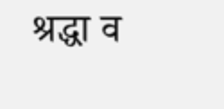श्रद्धा व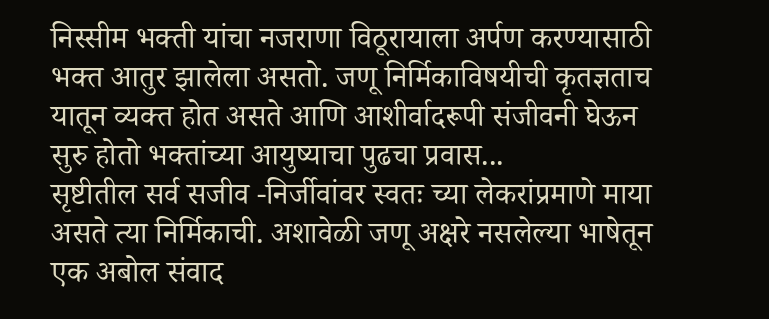निस्सीम भक्ती यांचा नजराणा विठूरायाला अर्पण करण्यासाठी भक्त आतुर झालेला असतो. जणू निर्मिकाविषयीची कृतज्ञताच यातून व्यक्त होत असते आणि आशीर्वादरूपी संजीवनी घेऊन सुरु होतो भक्तांच्या आयुष्याचा पुढचा प्रवास...
सृष्टीतील सर्व सजीव -निर्जीवांवर स्वतः च्या लेकरांप्रमाणे माया असते त्या निर्मिकाची. अशावेळी जणू अक्षरे नसलेल्या भाषेतून एक अबोल संवाद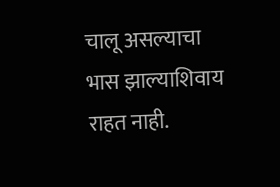चालू असल्याचा भास झाल्याशिवाय राहत नाही.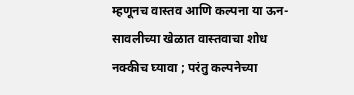म्हणूनच वास्तव आणि कल्पना या ऊन-सावलीच्या खेळात वास्तवाचा शोध नक्कीच घ्यावा ; परंतु कल्पनेच्या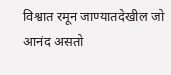विश्वात रमून जाण्यातदेखील जो आनंद असतो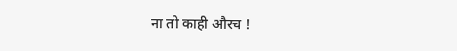ना तो काही औरच !